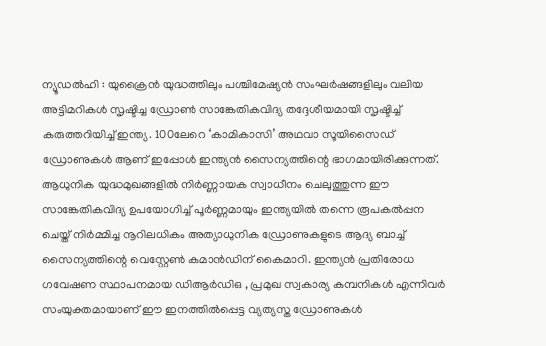ന്യൂഡൽഹി : യുക്രൈൻ യുദ്ധത്തിലും പശ്ചിമേഷ്യൻ സംഘർഷങ്ങളിലും വലിയ അട്ടിമറികൾ സൃഷ്ടിച്ച ഡ്രോൺ സാങ്കേതികവിദ്യ തദ്ദേശീയമായി സൃഷ്ടിച്ച് കരുത്തറിയിച്ച് ഇന്ത്യ. 100ലേറെ ‘കാമികാസി’ അഥവാ സൂയിസൈഡ് ഡ്രോണുകൾ ആണ് ഇപ്പോൾ ഇന്ത്യൻ സൈന്യത്തിന്റെ ഭാഗമായിരിക്കുന്നത്. ആധുനിക യുദ്ധമുഖങ്ങളിൽ നിർണ്ണായക സ്വാധീനം ചെലുത്തുന്ന ഈ സാങ്കേതികവിദ്യ ഉപയോഗിച്ച് പൂർണ്ണമായും ഇന്ത്യയിൽ തന്നെ രൂപകൽപ്പന ചെയ്ത് നിർമ്മിച്ച നൂറിലധികം അത്യാധുനിക ഡ്രോണുകളുടെ ആദ്യ ബാച്ച് സൈന്യത്തിന്റെ വെസ്റ്റേൺ കമാൻഡിന് കൈമാറി. ഇന്ത്യൻ പ്രതിരോധ ഗവേഷണ സ്ഥാപനമായ ഡിആർഡിഒ , പ്രമുഖ സ്വകാര്യ കമ്പനികൾ എന്നിവർ സംയുക്തമായാണ് ഈ ഇനത്തിൽപ്പെട്ട വ്യത്യസ്ത ഡ്രോണുകൾ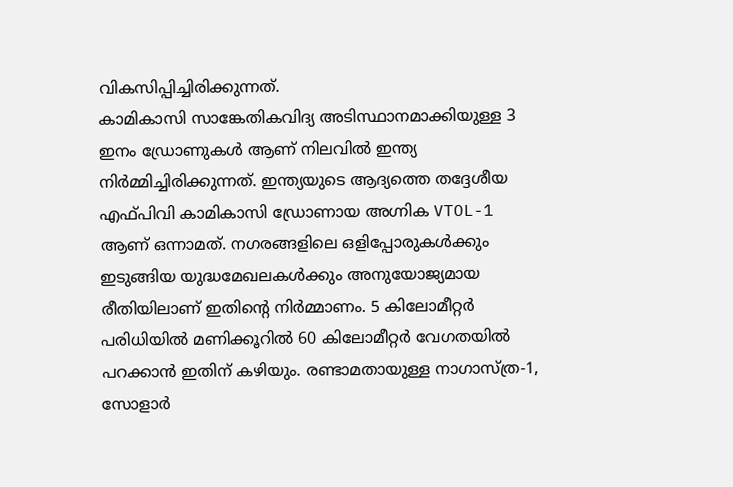വികസിപ്പിച്ചിരിക്കുന്നത്.
കാമികാസി സാങ്കേതികവിദ്യ അടിസ്ഥാനമാക്കിയുള്ള 3 ഇനം ഡ്രോണുകൾ ആണ് നിലവിൽ ഇന്ത്യ നിർമ്മിച്ചിരിക്കുന്നത്. ഇന്ത്യയുടെ ആദ്യത്തെ തദ്ദേശീയ എഫ്പിവി കാമികാസി ഡ്രോണായ അഗ്നിക VTOL-1 ആണ് ഒന്നാമത്. നഗരങ്ങളിലെ ഒളിപ്പോരുകൾക്കും ഇടുങ്ങിയ യുദ്ധമേഖലകൾക്കും അനുയോജ്യമായ രീതിയിലാണ് ഇതിന്റെ നിർമ്മാണം. 5 കിലോമീറ്റർ പരിധിയിൽ മണിക്കൂറിൽ 60 കിലോമീറ്റർ വേഗതയിൽ പറക്കാൻ ഇതിന് കഴിയും. രണ്ടാമതായുള്ള നാഗാസ്ത്ര-1, സോളാർ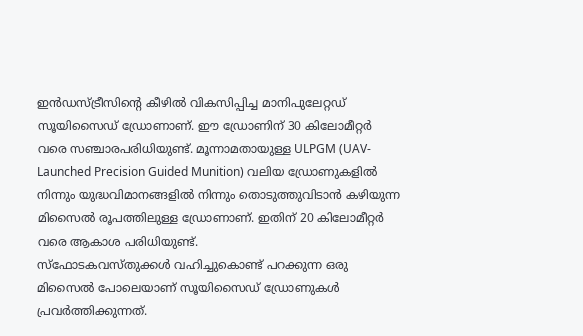ഇൻഡസ്ട്രീസിന്റെ കീഴിൽ വികസിപ്പിച്ച മാനിപുലേറ്റഡ് സൂയിസൈഡ് ഡ്രോണാണ്. ഈ ഡ്രോണിന് 30 കിലോമീറ്റർ വരെ സഞ്ചാരപരിധിയുണ്ട്. മൂന്നാമതായുള്ള ULPGM (UAV-Launched Precision Guided Munition) വലിയ ഡ്രോണുകളിൽ നിന്നും യുദ്ധവിമാനങ്ങളിൽ നിന്നും തൊടുത്തുവിടാൻ കഴിയുന്ന മിസൈൽ രൂപത്തിലുള്ള ഡ്രോണാണ്. ഇതിന് 20 കിലോമീറ്റർ വരെ ആകാശ പരിധിയുണ്ട്.
സ്ഫോടകവസ്തുക്കൾ വഹിച്ചുകൊണ്ട് പറക്കുന്ന ഒരു മിസൈൽ പോലെയാണ് സൂയിസൈഡ് ഡ്രോണുകൾ പ്രവർത്തിക്കുന്നത്.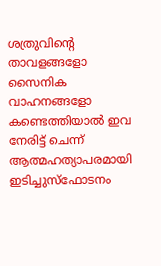ശത്രുവിന്റെ താവളങ്ങളോ സൈനിക വാഹനങ്ങളോ കണ്ടെത്തിയാൽ ഇവ നേരിട്ട് ചെന്ന് ആത്മഹത്യാപരമായി ഇടിച്ചുസ്ഫോടനം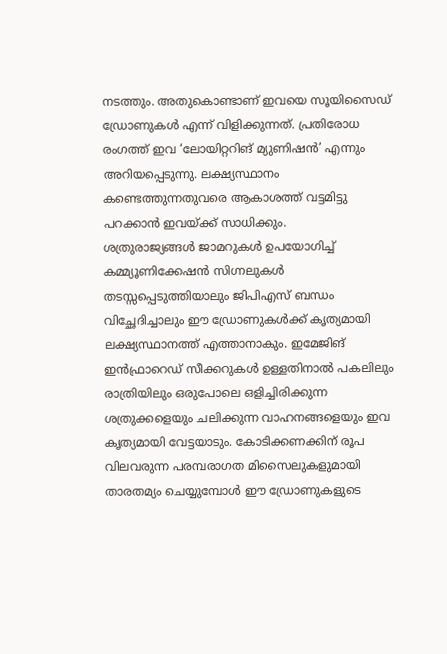നടത്തും. അതുകൊണ്ടാണ് ഇവയെ സൂയിസൈഡ് ഡ്രോണുകൾ എന്ന് വിളിക്കുന്നത്. പ്രതിരോധ രംഗത്ത് ഇവ ‘ലോയിറ്ററിങ് മ്യുണിഷൻ’ എന്നും അറിയപ്പെടുന്നു. ലക്ഷ്യസ്ഥാനം കണ്ടെത്തുന്നതുവരെ ആകാശത്ത് വട്ടമിട്ടു പറക്കാൻ ഇവയ്ക്ക് സാധിക്കും.
ശത്രുരാജ്യങ്ങൾ ജാമറുകൾ ഉപയോഗിച്ച് കമ്മ്യൂണിക്കേഷൻ സിഗ്നലുകൾ തടസ്സപ്പെടുത്തിയാലും ജിപിഎസ് ബന്ധം വിച്ഛേദിച്ചാലും ഈ ഡ്രോണുകൾക്ക് കൃത്യമായി ലക്ഷ്യസ്ഥാനത്ത് എത്താനാകും. ഇമേജിങ് ഇൻഫ്രാറെഡ് സീക്കറുകൾ ഉള്ളതിനാൽ പകലിലും രാത്രിയിലും ഒരുപോലെ ഒളിച്ചിരിക്കുന്ന ശത്രുക്കളെയും ചലിക്കുന്ന വാഹനങ്ങളെയും ഇവ കൃത്യമായി വേട്ടയാടും. കോടിക്കണക്കിന് രൂപ വിലവരുന്ന പരമ്പരാഗത മിസൈലുകളുമായി താരതമ്യം ചെയ്യുമ്പോൾ ഈ ഡ്രോണുകളുടെ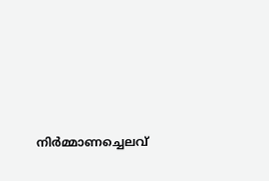നിർമ്മാണച്ചെലവ്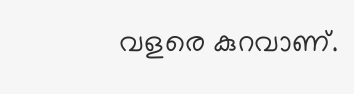വളരെ കുറവാണ്.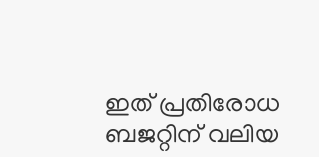ഇത് പ്രതിരോധ ബജറ്റിന് വലിയ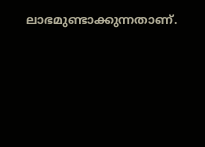ലാഭമുണ്ടാക്കുന്നതാണ്.